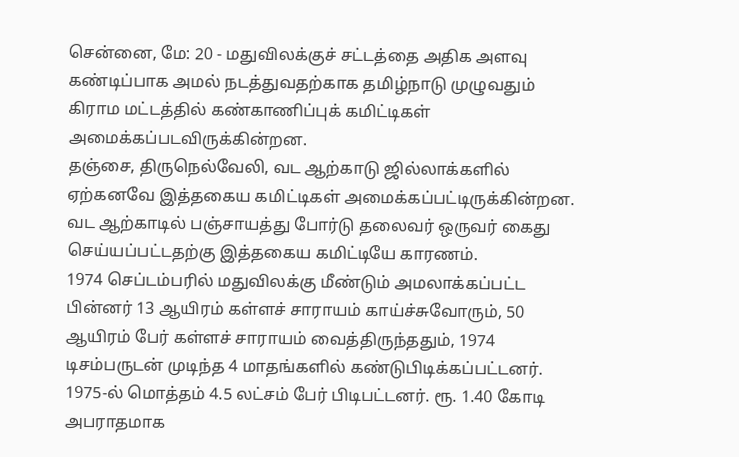சென்னை, மே: 20 - மதுவிலக்குச் சட்டத்தை அதிக அளவு கண்டிப்பாக அமல் நடத்துவதற்காக தமிழ்நாடு முழுவதும் கிராம மட்டத்தில் கண்காணிப்புக் கமிட்டிகள் அமைக்கப்படவிருக்கின்றன.
தஞ்சை, திருநெல்வேலி, வட ஆற்காடு ஜில்லாக்களில் ஏற்கனவே இத்தகைய கமிட்டிகள் அமைக்கப்பட்டிருக்கின்றன. வட ஆற்காடில் பஞ்சாயத்து போர்டு தலைவர் ஒருவர் கைது செய்யப்பட்டதற்கு இத்தகைய கமிட்டியே காரணம்.
1974 செப்டம்பரில் மதுவிலக்கு மீண்டும் அமலாக்கப்பட்ட பின்னர் 13 ஆயிரம் கள்ளச் சாராயம் காய்ச்சுவோரும், 50 ஆயிரம் பேர் கள்ளச் சாராயம் வைத்திருந்ததும், 1974 டிசம்பருடன் முடிந்த 4 மாதங்களில் கண்டுபிடிக்கப்பட்டனர். 1975-ல் மொத்தம் 4.5 லட்சம் பேர் பிடிபட்டனர். ரூ. 1.40 கோடி அபராதமாக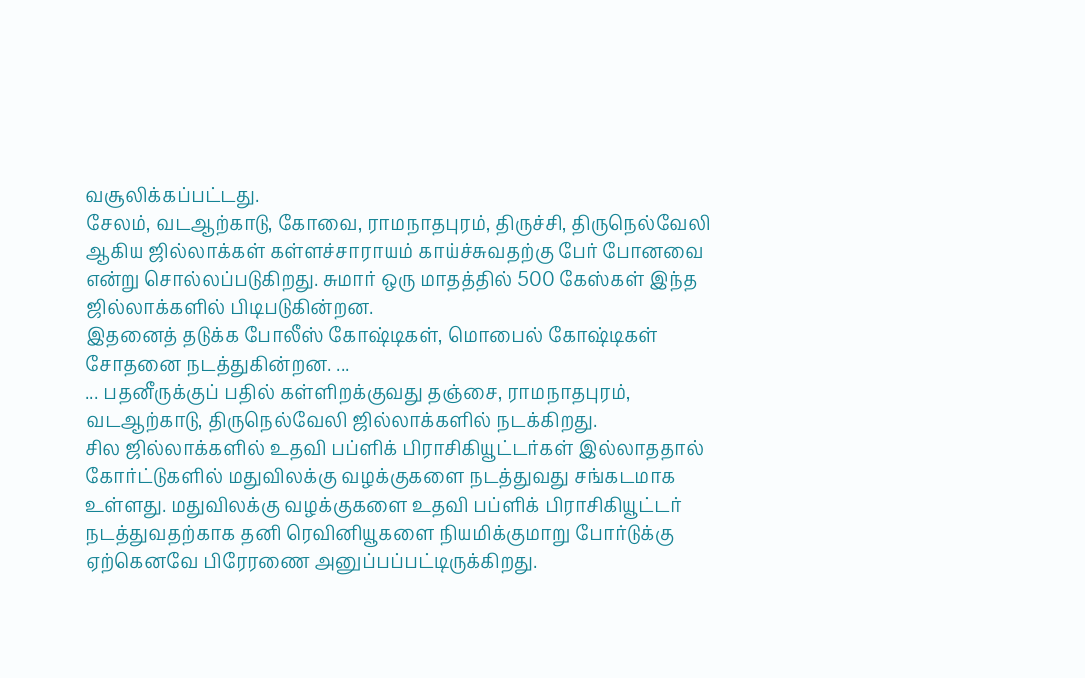வசூலிக்கப்பட்டது.
சேலம், வடஆற்காடு, கோவை, ராமநாதபுரம், திருச்சி, திருநெல்வேலி ஆகிய ஜில்லாக்கள் கள்ளச்சாராயம் காய்ச்சுவதற்கு பேர் போனவை என்று சொல்லப்படுகிறது. சுமார் ஒரு மாதத்தில் 500 கேஸ்கள் இந்த ஜில்லாக்களில் பிடிபடுகின்றன.
இதனைத் தடுக்க போலீஸ் கோஷ்டிகள், மொபைல் கோஷ்டிகள் சோதனை நடத்துகின்றன. ...
... பதனீருக்குப் பதில் கள்ளிறக்குவது தஞ்சை, ராமநாதபுரம், வடஆற்காடு, திருநெல்வேலி ஜில்லாக்களில் நடக்கிறது.
சில ஜில்லாக்களில் உதவி பப்ளிக் பிராசிகியூட்டர்கள் இல்லாததால் கோர்ட்டுகளில் மதுவிலக்கு வழக்குகளை நடத்துவது சங்கடமாக உள்ளது. மதுவிலக்கு வழக்குகளை உதவி பப்ளிக் பிராசிகியூட்டர் நடத்துவதற்காக தனி ரெவினியூகளை நியமிக்குமாறு போர்டுக்கு ஏற்கெனவே பிரேரணை அனுப்பப்பட்டிருக்கிறது.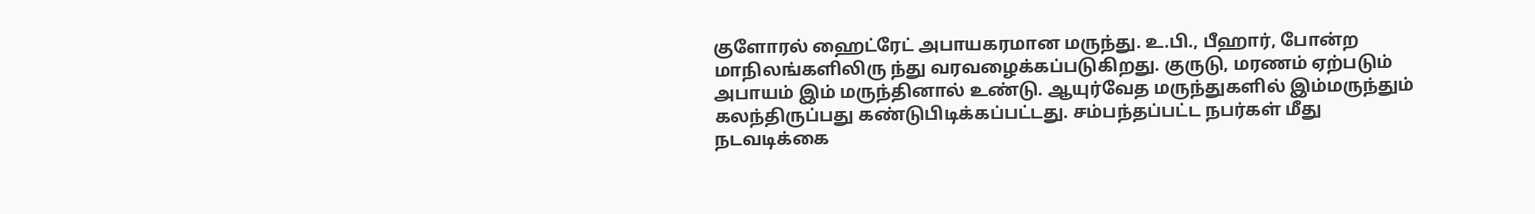குளோரல் ஹைட்ரேட் அபாயகரமான மருந்து. உ.பி., பீஹார், போன்ற மாநிலங்களிலிரு ந்து வரவழைக்கப்படுகிறது. குருடு, மரணம் ஏற்படும் அபாயம் இம் மருந்தினால் உண்டு. ஆயுர்வேத மருந்துகளில் இம்மருந்தும் கலந்திருப்பது கண்டுபிடிக்கப்பட்டது. சம்பந்தப்பட்ட நபர்கள் மீது நடவடிக்கை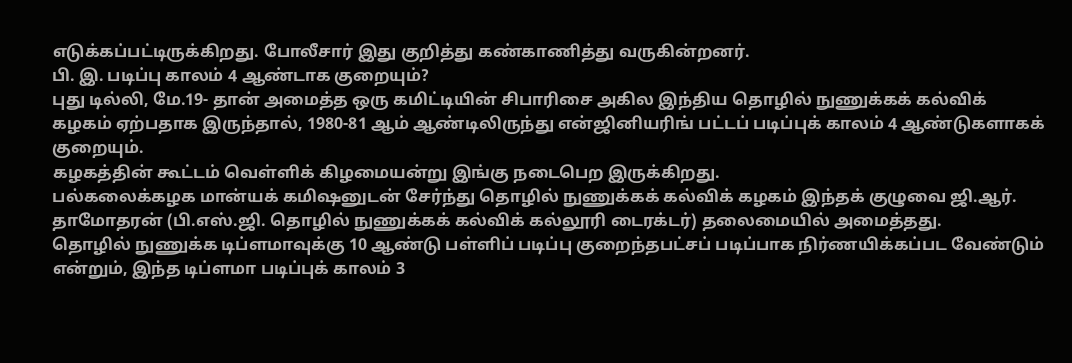எடுக்கப்பட்டிருக்கிறது. போலீசார் இது குறித்து கண்காணித்து வருகின்றனர்.
பி. இ. படிப்பு காலம் 4 ஆண்டாக குறையும்?
புது டில்லி, மே.19- தான் அமைத்த ஒரு கமிட்டியின் சிபாரிசை அகில இந்திய தொழில் நுணுக்கக் கல்விக் கழகம் ஏற்பதாக இருந்தால், 1980-81 ஆம் ஆண்டிலிருந்து என்ஜினியரிங் பட்டப் படிப்புக் காலம் 4 ஆண்டுகளாகக் குறையும்.
கழகத்தின் கூட்டம் வெள்ளிக் கிழமையன்று இங்கு நடைபெற இருக்கிறது.
பல்கலைக்கழக மான்யக் கமிஷனுடன் சேர்ந்து தொழில் நுணுக்கக் கல்விக் கழகம் இந்தக் குழுவை ஜி.ஆர். தாமோதரன் (பி.எஸ்.ஜி. தொழில் நுணுக்கக் கல்விக் கல்லூரி டைரக்டர்) தலைமையில் அமைத்தது.
தொழில் நுணுக்க டிப்ளமாவுக்கு 10 ஆண்டு பள்ளிப் படிப்பு குறைந்தபட்சப் படிப்பாக நிர்ணயிக்கப்பட வேண்டும் என்றும், இந்த டிப்ளமா படிப்புக் காலம் 3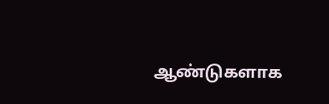ஆண்டுகளாக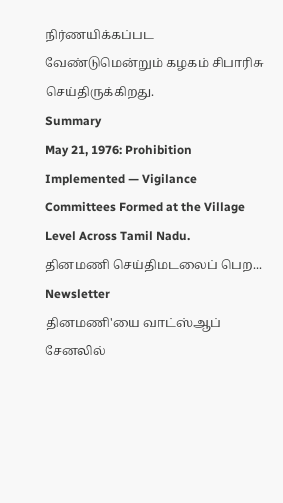நிர்ணயிக்கப்பட வேண்டுமென்றும் கழகம் சிபாரிசு செய்திருக்கிறது.
Summary
May 21, 1976: Prohibition Implemented — Vigilance Committees Formed at the Village Level Across Tamil Nadu.
தினமணி செய்திமடலைப் பெற... Newsletter
தினமணி'யை வாட்ஸ்ஆப் சேனலில்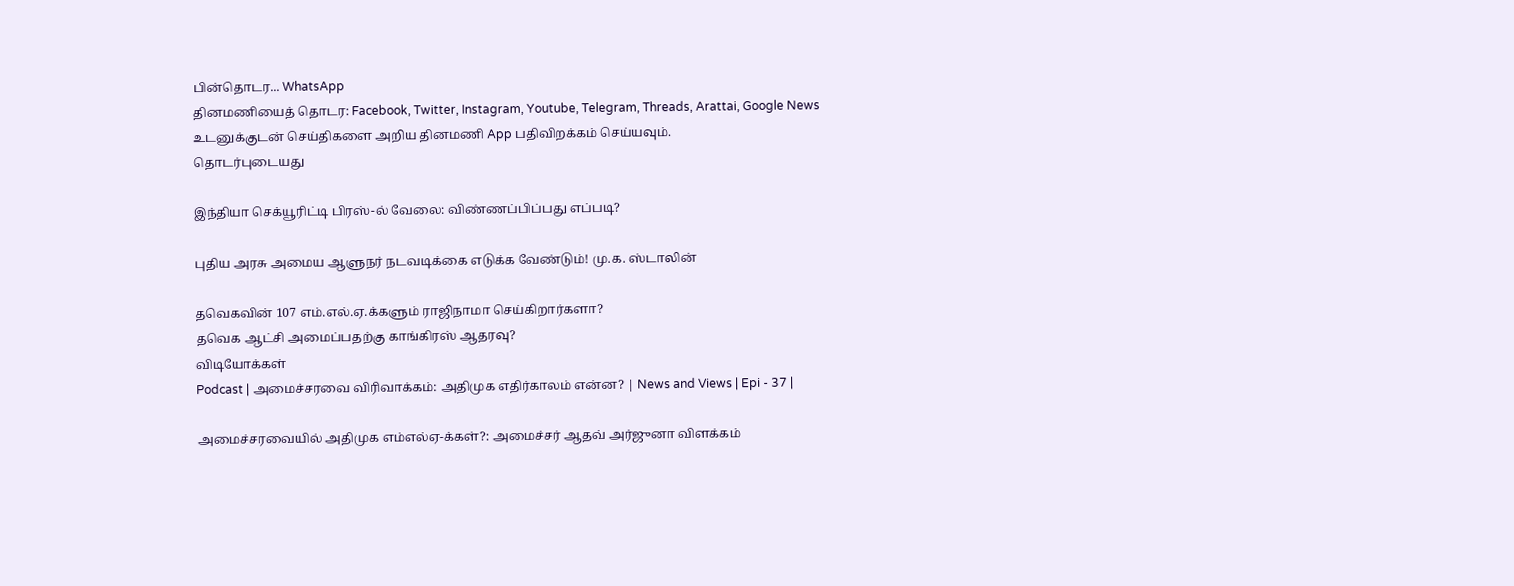பின்தொடர... WhatsApp
தினமணியைத் தொடர: Facebook, Twitter, Instagram, Youtube, Telegram, Threads, Arattai, Google News
உடனுக்குடன் செய்திகளை அறிய தினமணி App பதிவிறக்கம் செய்யவும்.
தொடர்புடையது

இந்தியா செக்யூரிட்டி பிரஸ்-ல் வேலை: விண்ணப்பிப்பது எப்படி?

புதிய அரசு அமைய ஆளுநர் நடவடிக்கை எடுக்க வேண்டும்! மு.க. ஸ்டாலின்

தவெகவின் 107 எம்.எல்.ஏ.க்களும் ராஜிநாமா செய்கிறார்களா?
தவெக ஆட்சி அமைப்பதற்கு காங்கிரஸ் ஆதரவு?
விடியோக்கள்
Podcast | அமைச்சரவை விரிவாக்கம்: அதிமுக எதிர்காலம் என்ன? | News and Views | Epi - 37 |

அமைச்சரவையில் அதிமுக எம்எல்ஏ-க்கள்?: அமைச்சர் ஆதவ் அர்ஜுனா விளக்கம்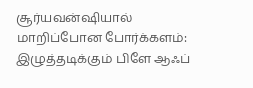சூர்யவன்ஷியால் மாறிப்போன போர்க்களம்: இழுத்தடிக்கும் பிளே ஆஃப்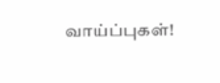வாய்ப்புகள்!